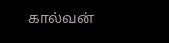கால்வன்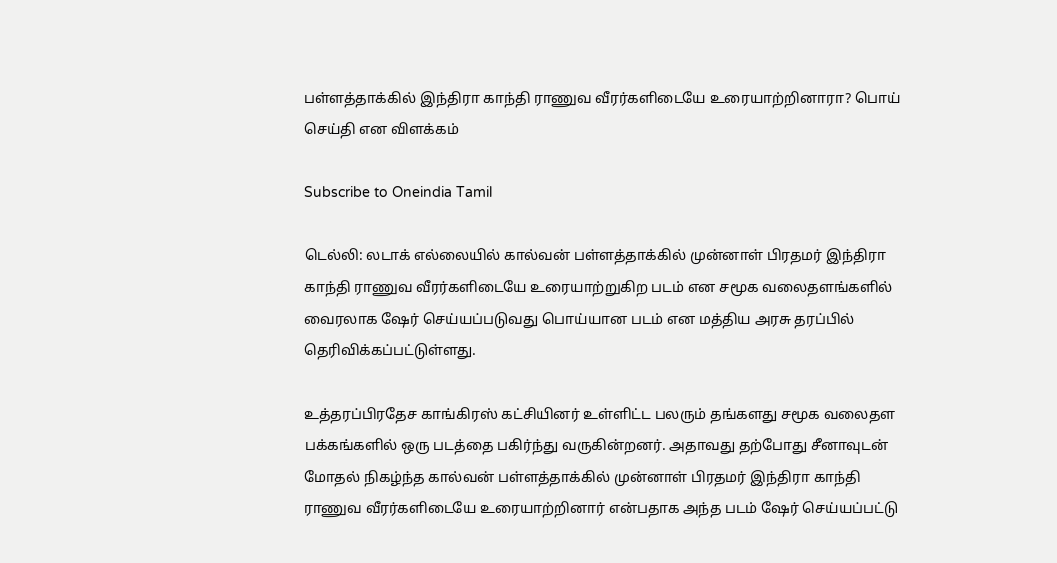பள்ளத்தாக்கில் இந்திரா காந்தி ராணுவ வீரர்களிடையே உரையாற்றினாரா? பொய் செய்தி என விளக்கம்

Subscribe to Oneindia Tamil

டெல்லி: லடாக் எல்லையில் கால்வன் பள்ளத்தாக்கில் முன்னாள் பிரதமர் இந்திரா காந்தி ராணுவ வீரர்களிடையே உரையாற்றுகிற படம் என சமூக வலைதளங்களில் வைரலாக ஷேர் செய்யப்படுவது பொய்யான படம் என மத்திய அரசு தரப்பில் தெரிவிக்கப்பட்டுள்ளது.

உத்தரப்பிரதேச காங்கிரஸ் கட்சியினர் உள்ளிட்ட பலரும் தங்களது சமூக வலைதள பக்கங்களில் ஒரு படத்தை பகிர்ந்து வருகின்றனர். அதாவது தற்போது சீனாவுடன் மோதல் நிகழ்ந்த கால்வன் பள்ளத்தாக்கில் முன்னாள் பிரதமர் இந்திரா காந்தி ராணுவ வீரர்களிடையே உரையாற்றினார் என்பதாக அந்த படம் ஷேர் செய்யப்பட்டு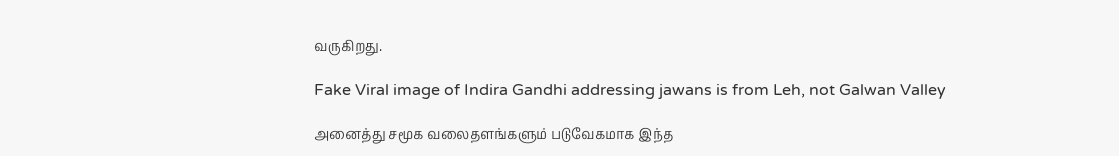வருகிறது.

Fake Viral image of Indira Gandhi addressing jawans is from Leh, not Galwan Valley

அனைத்து சமூக வலைதளங்களும் படுவேகமாக இந்த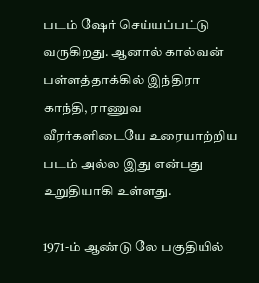படம் ஷேர் செய்யப்பட்டு வருகிறது. ஆனால் கால்வன் பள்ளத்தாக்கில் இந்திரா காந்தி, ராணுவ வீரர்களிடையே உரையாற்றிய படம் அல்ல இது என்பது உறுதியாகி உள்ளது.

1971-ம் ஆண்டு லே பகுதியில்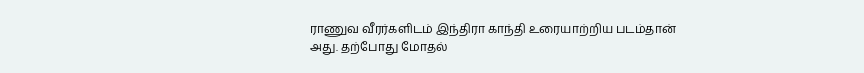ராணுவ வீரர்களிடம் இந்திரா காந்தி உரையாற்றிய படம்தான் அது. தற்போது மோதல்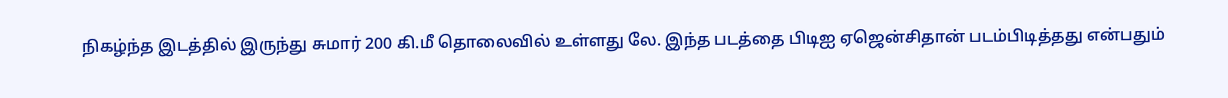நிகழ்ந்த இடத்தில் இருந்து சுமார் 200 கி.மீ தொலைவில் உள்ளது லே. இந்த படத்தை பிடிஐ ஏஜென்சிதான் படம்பிடித்தது என்பதும்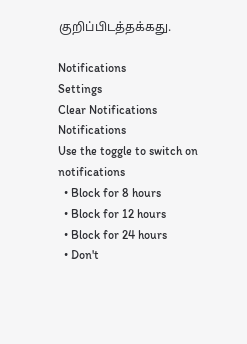குறிப்பிடத்தக்கது.

Notifications
Settings
Clear Notifications
Notifications
Use the toggle to switch on notifications
  • Block for 8 hours
  • Block for 12 hours
  • Block for 24 hours
  • Don't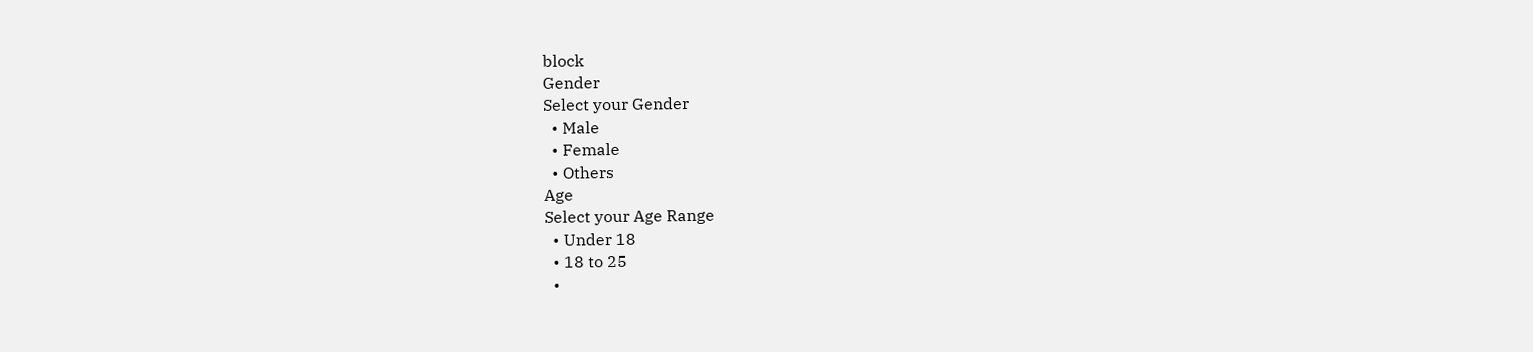block
Gender
Select your Gender
  • Male
  • Female
  • Others
Age
Select your Age Range
  • Under 18
  • 18 to 25
  •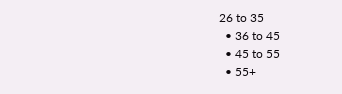26 to 35
  • 36 to 45
  • 45 to 55
  • 55+